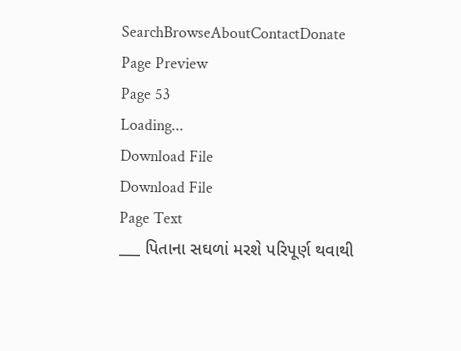SearchBrowseAboutContactDonate
Page Preview
Page 53
Loading...
Download File
Download File
Page Text
___ પિતાના સઘળાં મરશે પરિપૂર્ણ થવાથી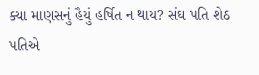ક્યા માણસનું હૈયું હર્ષિત ન થાય? સંઘ પતિ શેઠ પતિએ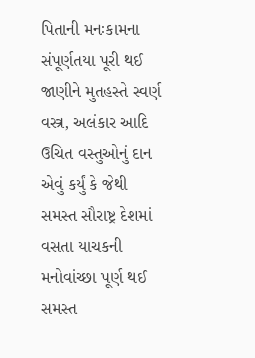પિતાની મનઃકામના સંપૂર્ણતયા પૂરી થઈ જાણીને મુતહસ્તે સ્વર્ણ વસ્ત્ર, અલંકાર આદિ ઉચિત વસ્તુઓનું દાન એવું કર્યું કે જેથી સમસ્ત સૌરાષ્ટ્ર દેશમાં વસતા યાચકની મનોવાંચ્છા પૂર્ણ થઈ સમસ્ત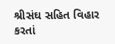શ્રીસંઘ સહિત વિહાર કરતાં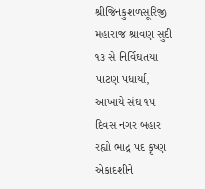શ્રીજિનકુશળસૂરિજી મહારાજ શ્રાવણ સુદી ૧૩ સે નિર્વિઘતયા પાટણ પધાર્યા, આખાયે સંઘ ૧૫ દિવસ નગર બહાર રહ્યો ભાદ્ર પદ કૃષ્ણ એકાદશીને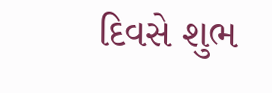દિવસે શુભ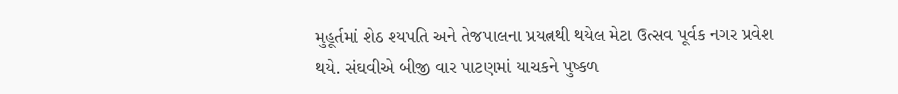મુહૂર્તમાં શેઠ શ્યપતિ અને તેજપાલના પ્રયત્નથી થયેલ મેટા ઉત્સવ પૂર્વક નગર પ્રવેશ થયે. સંઘવીએ બીજી વાર પાટણમાં યાચકને પુષ્કળ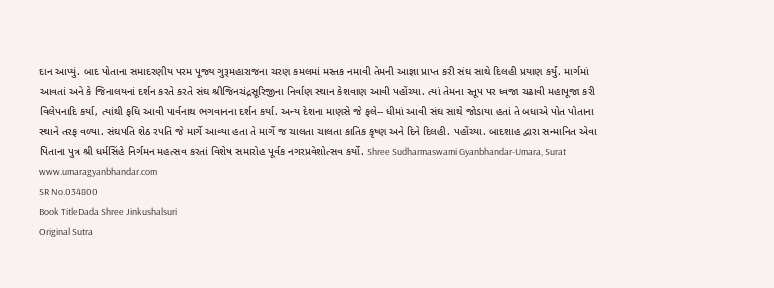દાન આપ્યું. બાદ પોતાના સમાદરણીય પરમ પૂજ્ય ગુરૂમહારાજના ચરણ કમલમાં મસ્તક નમાવી તેમની આજ્ઞા પ્રાપ્ત કરી સંઘ સાથે દિલહી પ્રયાણ કર્યું. માર્ગમાં આવતાં અને કે જિનાલયનાં દર્શન કરતે કરતે સંઘ શ્રીજિનચંદ્રસૂરિજીના નિર્વાણ સ્થાન કેશવાણ આવી પહોંચ્યા. ત્યાં તેમના સ્તૂપ પર ધ્વજા ચઢાવી મહાપૂજા કરી વિલેપનાદિ કર્યા, ત્યાંથી ફધિ આવી પાર્વનાથ ભગવાનના દર્શન કર્યા. અન્ય દેશના માણસે જે ફલે-- ધીમાં આવી સંઘ સાથે જોડાયા હતાં તે બધાએ પોત પોતાના સ્થાને તરફ વળ્યા. સંઘપતિ શેઠ રપતિ જે માર્ગે આવ્યા હતા તે માર્ગે જ ચાલતા ચાલતા કાતિક કૃષ્ણ અને દિને દિલહી. પહોંચ્યા. બાદશાહ દ્વારા સન્માનિત એવા પિતાના પુત્ર શ્રી ધર્મસિંહે નિર્ગમન મહત્સવ કરતાં વિશેષ સમારોહ પૂર્વક નગરપ્રવેશોત્સવ કર્યો. Shree Sudharmaswami Gyanbhandar-Umara, Surat www.umaragyanbhandar.com
SR No.034800
Book TitleDada Shree Jinkushalsuri
Original Sutra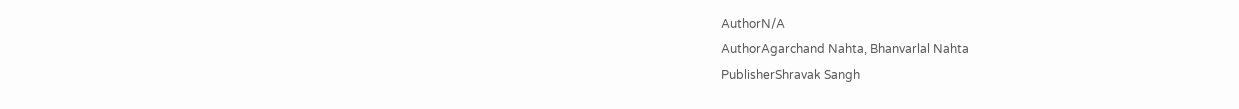AuthorN/A
AuthorAgarchand Nahta, Bhanvarlal Nahta
PublisherShravak Sangh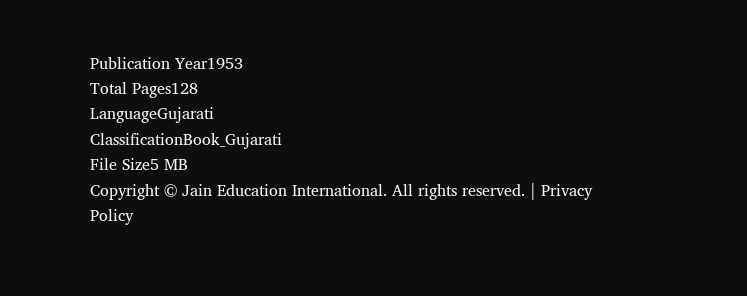Publication Year1953
Total Pages128
LanguageGujarati
ClassificationBook_Gujarati
File Size5 MB
Copyright © Jain Education International. All rights reserved. | Privacy Policy